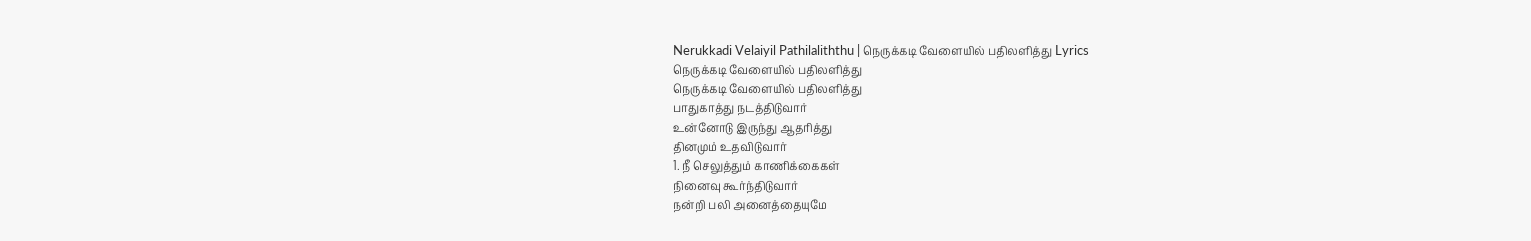Nerukkadi Velaiyil Pathilaliththu | நெருக்கடி வேளையில் பதிலளித்து Lyrics
நெருக்கடி வேளையில் பதிலளித்து
நெருக்கடி வேளையில் பதிலளித்து
பாதுகாத்து நடத்திடுவார்
உன்னோடு இருந்து ஆதரித்து
தினமும் உதவிடுவார்
1. நீ செலுத்தும் காணிக்கைகள்
நினைவு கூர்ந்திடுவார்
நன்றி பலி அனைத்தையுமே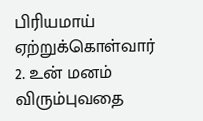பிரியமாய் ஏற்றுக்கொள்வார்
2. உன் மனம் விரும்புவதை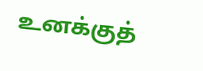உனக்குத்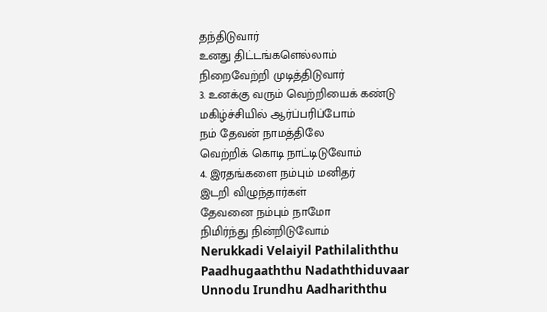தந்திடுவார்
உனது திட்டங்களெல்லாம்
நிறைவேற்றி முடித்திடுவார்
3. உனக்கு வரும் வெற்றியைக் கண்டு
மகிழ்ச்சியில் ஆர்ப்பரிப்போம்
நம் தேவன் நாமத்திலே
வெற்றிக் கொடி நாட்டிடுவோம்
4. இரதங்களை நம்பும் மனிதர்
இடறி விழுந்தார்கள்
தேவனை நம்பும் நாமோ
நிமிர்ந்து நின்றிடுவோம்
Nerukkadi Velaiyil Pathilaliththu
Paadhugaaththu Nadaththiduvaar
Unnodu Irundhu Aadhariththu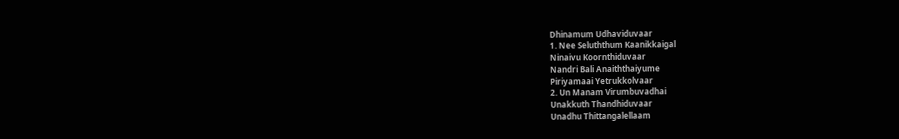Dhinamum Udhaviduvaar
1. Nee Seluththum Kaanikkaigal
Ninaivu Koornthiduvaar
Nandri Bali Anaiththaiyume
Piriyamaai Yetrukkolvaar
2. Un Manam Virumbuvadhai
Unakkuth Thandhiduvaar
Unadhu Thittangalellaam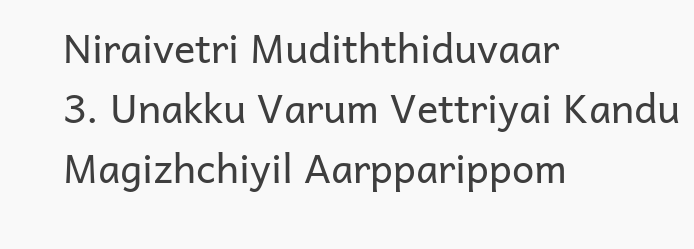Niraivetri Mudiththiduvaar
3. Unakku Varum Vettriyai Kandu
Magizhchiyil Aarpparippom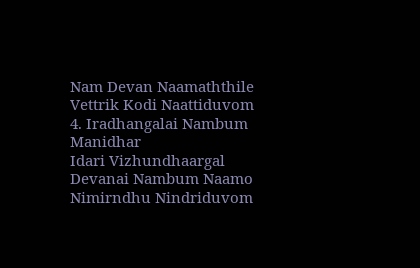Nam Devan Naamaththile
Vettrik Kodi Naattiduvom
4. Iradhangalai Nambum Manidhar
Idari Vizhundhaargal
Devanai Nambum Naamo
Nimirndhu Nindriduvom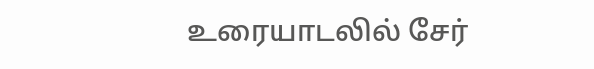உரையாடலில் சேர்